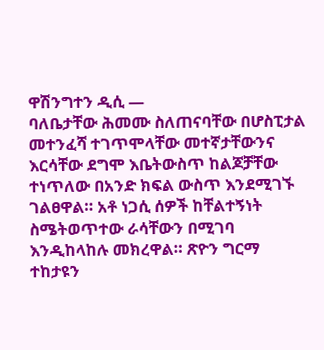ዋሽንግተን ዲሲ —
ባለቤታቸው ሕመሙ ስለጠናባቸው በሆስፒታል መተንፈሻ ተገጥሞላቸው መተኛታቸውንና እርሳቸው ደግሞ እቤትውስጥ ከልጆቻቸው ተነጥለው በአንድ ክፍል ውስጥ እንደሚገኙ ገልፀዋል። አቶ ነጋሲ ሰዎች ከቸልተኝነት ስሜትወጥተው ራሳቸውን በሚገባ እንዲከላከሉ መክረዋል። ጽዮን ግርማ ተከታዩን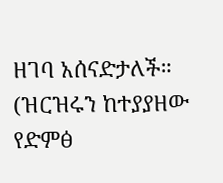ዘገባ አሰናድታለች።
(ዝርዝሩን ከተያያዘው የድምፅ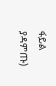ፋይል ያዳምጡ)